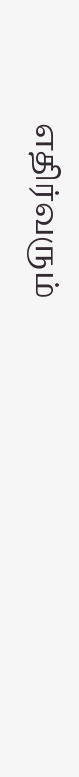எதிர்வரும்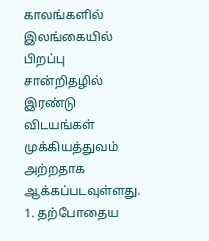காலங்களில் இலங்கையில் பிறப்பு சான்றிதழில் இரண்டு விடயங்கள் முக்கியத்துவம் அற்றதாக ஆக்கப்படவுள்ளது.
1. தற்போதைய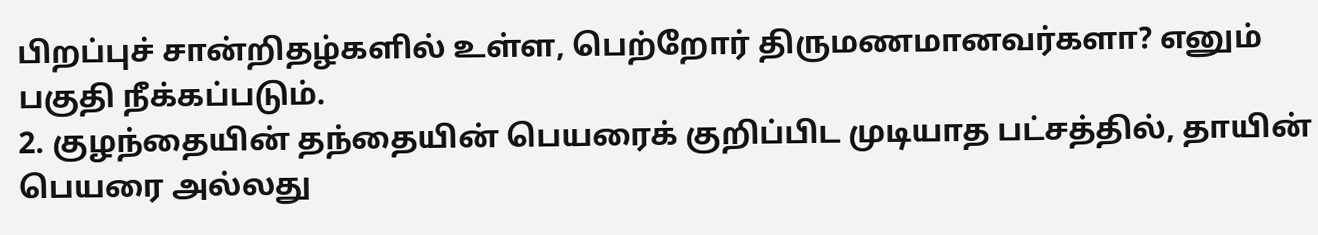பிறப்புச் சான்றிதழ்களில் உள்ள, பெற்றோர் திருமணமானவர்களா? எனும் பகுதி நீக்கப்படும்.
2. குழந்தையின் தந்தையின் பெயரைக் குறிப்பிட முடியாத பட்சத்தில், தாயின் பெயரை அல்லது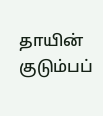தாயின் குடும்பப்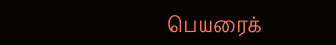பெயரைக்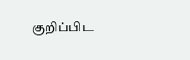குறிப்பிட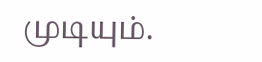முடியும்.